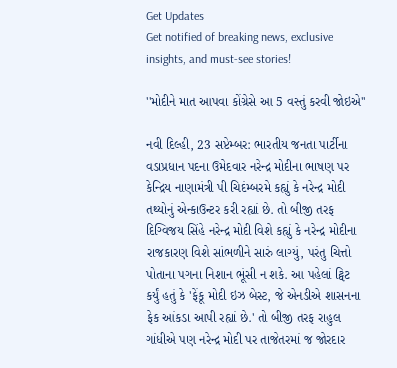Get Updates
Get notified of breaking news, exclusive insights, and must-see stories!

''મોદીને માત આપવા કોંગ્રેસે આ 5 વસ્તું કરવી જોઇએ''

નવી દિલ્હી, 23 સપ્ટેમ્બર: ભારતીય જનતા પાર્ટીના વડાપ્રધાન પદના ઉમેદવાર નરેન્દ્ર મોદીના ભાષણ પર કેન્દ્રિય નાણામંત્રી પી ચિદંમ્બરમે કહ્યું કે નરેન્દ્ર મોદી તથ્યોનું એન્કાઉન્ટર કરી રહ્યાં છે. તો બીજી તરફ દિગ્વિજય સિંહે નરેન્દ્ર મોદી વિશે કહ્યું કે નરેન્દ્ર મોદીના રાજકારણ વિશે સાંભળીને સારું લાગ્યું, પરંતુ ચિત્તો પોતાના પગના નિશાન ભૂંસી ન શકે. આ પહેલાં ટ્વિટ કર્યું હતું કે 'ફેંકૂ મોદી ઇઝ બેસ્ટ, જે એનડીએ શાસનના ફેક આંકડા આપી રહ્યાં છે.' તો બીજી તરફ રાહુલ ગાંધીએ પણ નરેન્દ્ર મોદી પર તાજેતરમાં જ જોરદાર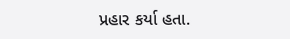પ્રહાર કર્યા હતા.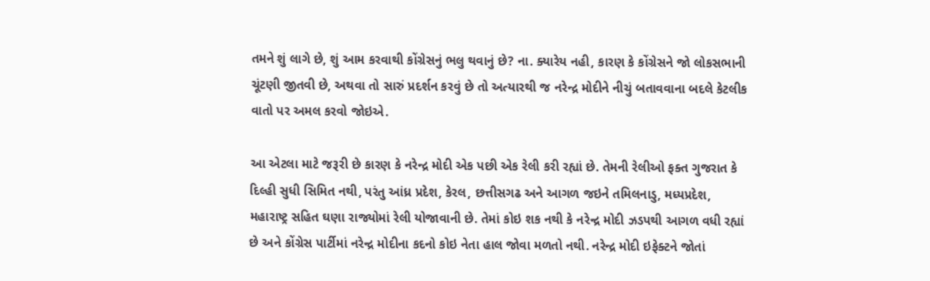તમને શું લાગે છે, શું આમ કરવાથી કોંગ્રેસનું ભલુ થવાનું છે? ના. ક્યારેય નહી, કારણ કે કોંગ્રેસને જો લોકસભાની ચૂંટણી જીતવી છે, અથવા તો સારું પ્રદર્શન કરવું છે તો અત્યારથી જ નરેન્દ્ર મોદીને નીચું બતાવવાના બદલે કેટલીક વાતો પર અમલ કરવો જોઇએ.

આ એટલા માટે જરૂરી છે કારણ કે નરેન્દ્ર મોદી એક પછી એક રેલી કરી રહ્યાં છે. તેમની રેલીઓ ફક્ત ગુજરાત કે દિલ્હી સુધી સિમિત નથી, પરંતુ આંધ્ર પ્રદેશ, કેરલ, છત્તીસગઢ અને આગળ જઇને તમિલનાડુ, મધ્યપ્રદેશ, મહારાષ્ટ્ર સહિત ઘણા રાજ્યોમાં રેલી યોજાવાની છે. તેમાં કોઇ શક નથી કે નરેન્દ્ર મોદી ઝડપથી આગળ વધી રહ્યાં છે અને કોંગ્રેસ પાર્ટીમાં નરેન્દ્ર મોદીના કદનો કોઇ નેતા હાલ જોવા મળતો નથી. નરેન્દ્ર મોદી ઇફેક્ટને જોતાં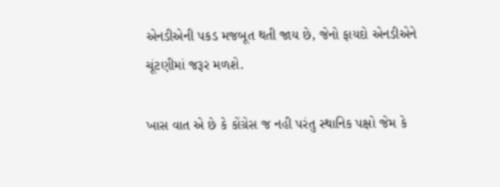એનડીએની પકડ મજબૂત થતી જાય છે, જેનો ફાયદો એનડીએને ચૂંટણીમાં જરૂર મળશે.

ખાસ વાત એ છે કે કોંગ્રેસ જ નહી પરંતુ સ્થાનિક પક્ષો જેમ કે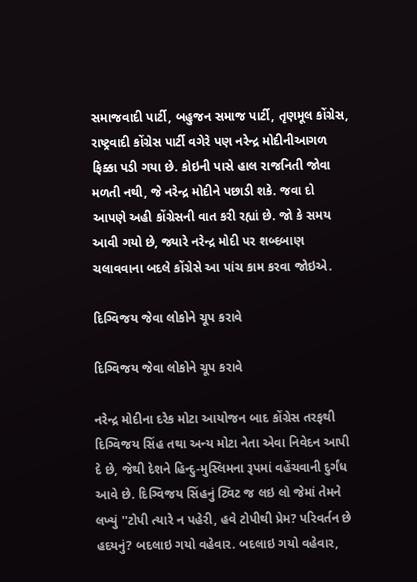સમાજવાદી પાર્ટી, બહુજન સમાજ પાર્ટી, તૃણમૂલ કોંગ્રેસ, રાષ્ટ્રવાદી કોંગ્રેસ પાર્ટી વગેરે પણ નરેન્દ્ર મોદીનીઆગળ ફિક્કા પડી ગયા છે. કોઇની પાસે હાલ રાજનિતી જોવા મળતી નથી, જે નરેન્દ્ર મોદીને પછાડી શકે. જવા દો આપણે અહી કોંગ્રેસની વાત કરી રહ્યાં છે. જો કે સમય આવી ગયો છે, જ્યારે નરેન્દ્ર મોદી પર શબ્દબાણ ચલાવવાના બદલે કોંગ્રેસે આ પાંચ કામ કરવા જોઇએ.

દિગ્વિજય જેવા લોકોને ચૂપ કરાવે

દિગ્વિજય જેવા લોકોને ચૂપ કરાવે

નરેન્દ્ર મોદીના દરેક મોટા આયોજન બાદ કોંગ્રેસ તરફથી દિગ્વિજય સિંહ તથા અન્ય મોટા નેતા એવા નિવેદન આપી દે છે, જેથી દેશને હિન્દુ-મુસ્લિમના રૂપમાં વહેંચવાની દુર્ગંધ આવે છે. દિગ્વિજય સિંહનું ટ્વિટ જ લઇ લો જેમાં તેમને લખ્યું ''ટોપી ત્યારે ન પહેરી, હવે ટોપીથી પ્રેમ? પરિવર્તન છે હદયનું? બદલાઇ ગયો વહેવાર. બદલાઇ ગયો વહેવાર,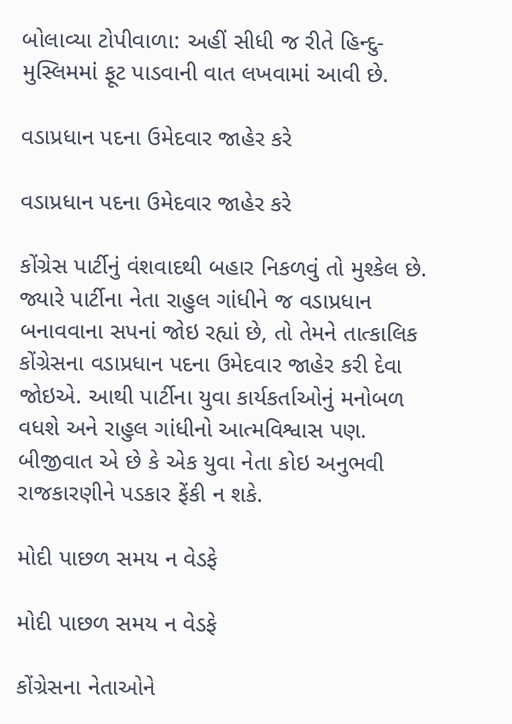બોલાવ્યા ટોપીવાળા: અહીં સીધી જ રીતે હિન્દુ-મુસ્લિમમાં ફૂટ પાડવાની વાત લખવામાં આવી છે.

વડાપ્રધાન પદના ઉમેદવાર જાહેર કરે

વડાપ્રધાન પદના ઉમેદવાર જાહેર કરે

કોંગ્રેસ પાર્ટીનું વંશવાદથી બહાર નિકળવું તો મુશ્કેલ છે. જ્યારે પાર્ટીના નેતા રાહુલ ગાંધીને જ વડાપ્રધાન બનાવવાના સપનાં જોઇ રહ્યાં છે, તો તેમને તાત્કાલિક કોંગ્રેસના વડાપ્રધાન પદના ઉમેદવાર જાહેર કરી દેવા જોઇએ. આથી પાર્ટીના યુવા કાર્યકર્તાઓનું મનોબળ વધશે અને રાહુલ ગાંધીનો આત્મવિશ્વાસ પણ. બીજીવાત એ છે કે એક યુવા નેતા કોઇ અનુભવી રાજકારણીને પડકાર ફેંકી ન શકે.

મોદી પાછળ સમય ન વેડફે

મોદી પાછળ સમય ન વેડફે

કોંગ્રેસના નેતાઓને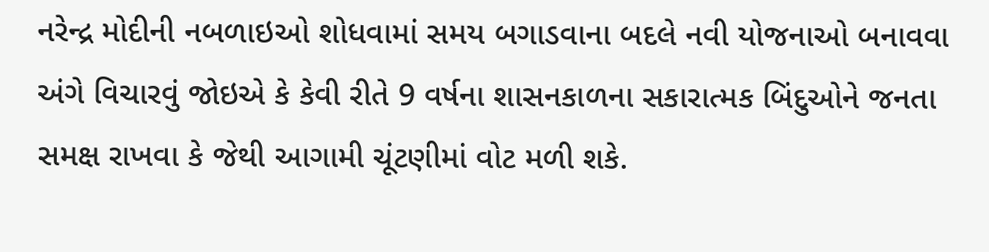નરેન્દ્ર મોદીની નબળાઇઓ શોધવામાં સમય બગાડવાના બદલે નવી યોજનાઓ બનાવવા અંગે વિચારવું જોઇએ કે કેવી રીતે 9 વર્ષના શાસનકાળના સકારાત્મક બિંદુઓને જનતા સમક્ષ રાખવા કે જેથી આગામી ચૂંટણીમાં વોટ મળી શકે.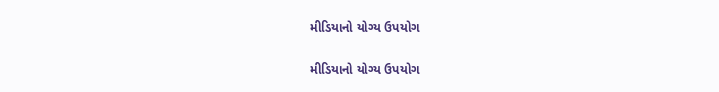મીડિયાનો યોગ્ય ઉપયોગ

મીડિયાનો યોગ્ય ઉપયોગ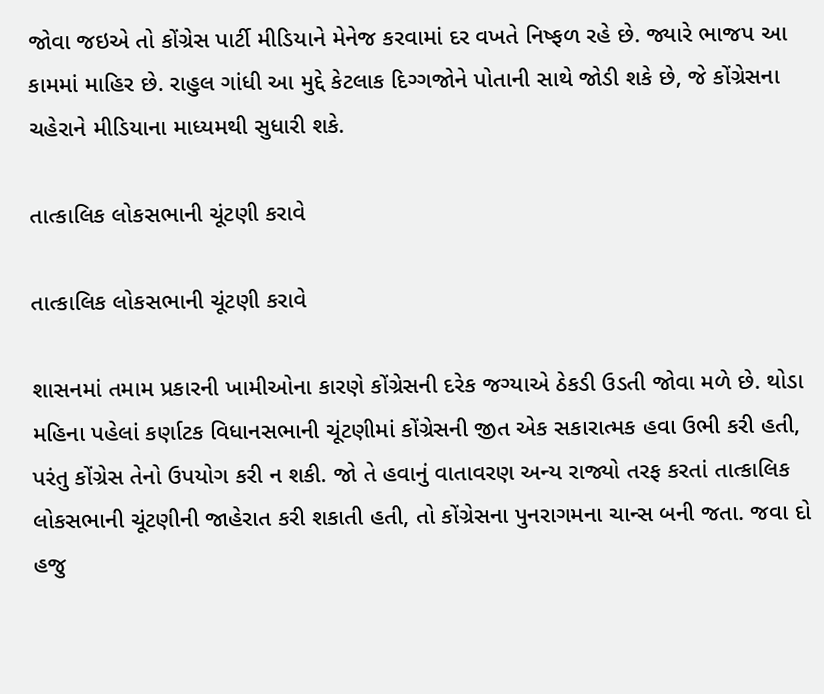જોવા જઇએ તો કોંગ્રેસ પાર્ટી મીડિયાને મેનેજ કરવામાં દર વખતે નિષ્ફળ રહે છે. જ્યારે ભાજપ આ કામમાં માહિર છે. રાહુલ ગાંધી આ મુદ્દે કેટલાક દિગ્ગજોને પોતાની સાથે જોડી શકે છે, જે કોંગ્રેસના ચહેરાને મીડિયાના માધ્યમથી સુધારી શકે.

તાત્કાલિક લોકસભાની ચૂંટણી કરાવે

તાત્કાલિક લોકસભાની ચૂંટણી કરાવે

શાસનમાં તમામ પ્રકારની ખામીઓના કારણે કોંગ્રેસની દરેક જગ્યાએ ઠેકડી ઉડતી જોવા મળે છે. થોડા મહિના પહેલાં કર્ણાટક વિધાનસભાની ચૂંટણીમાં કોંગ્રેસની જીત એક સકારાત્મક હવા ઉભી કરી હતી, પરંતુ કોંગ્રેસ તેનો ઉપયોગ કરી ન શકી. જો તે હવાનું વાતાવરણ અન્ય રાજ્યો તરફ કરતાં તાત્કાલિક લોકસભાની ચૂંટણીની જાહેરાત કરી શકાતી હતી, તો કોંગ્રેસના પુનરાગમના ચાન્સ બની જતા. જવા દો હજુ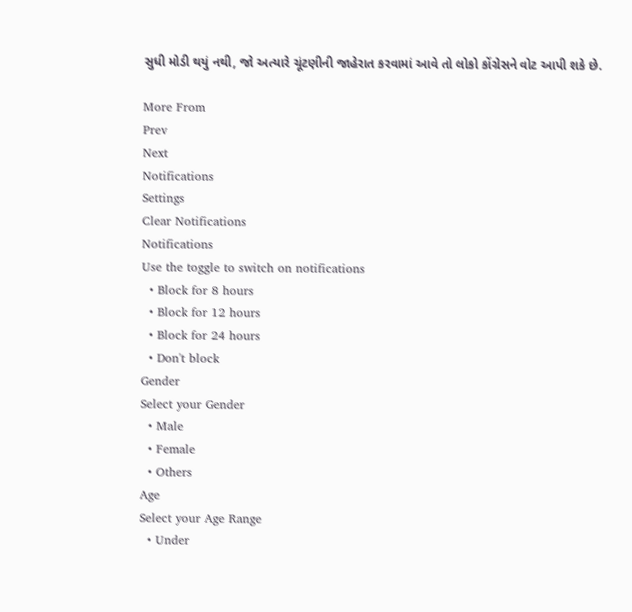સુધી મોડી થયું નથી, જો અત્યારે ચૂંટણીની જાહેરાત કરવામાં આવે તો લોકો કોંગ્રેસને વોટ આપી શકે છે.

More From
Prev
Next
Notifications
Settings
Clear Notifications
Notifications
Use the toggle to switch on notifications
  • Block for 8 hours
  • Block for 12 hours
  • Block for 24 hours
  • Don't block
Gender
Select your Gender
  • Male
  • Female
  • Others
Age
Select your Age Range
  • Under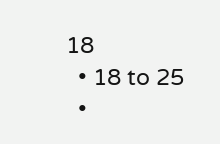18
  • 18 to 25
  •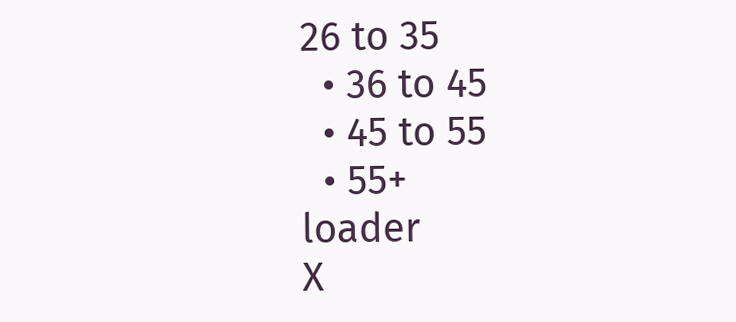26 to 35
  • 36 to 45
  • 45 to 55
  • 55+
loader
X